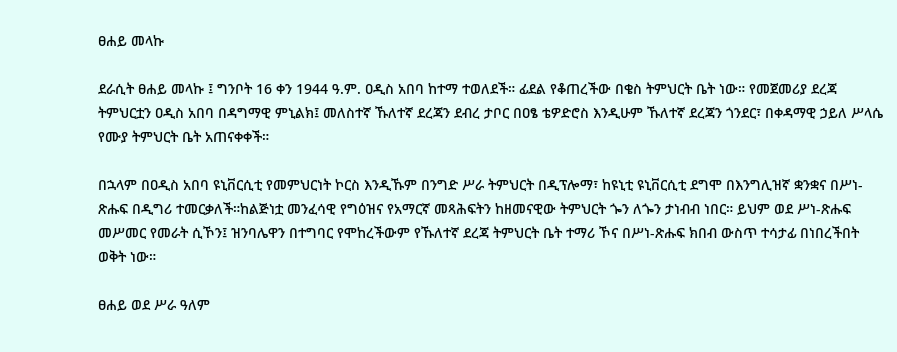ፀሐይ መላኩ

ደራሲት ፀሐይ መላኩ ፤ ግንቦት 16 ቀን 1944 ዓ.ም. ዐዲስ አበባ ከተማ ተወለደች። ፊደል የቆጠረችው በቄስ ትምህርት ቤት ነው። የመጀመሪያ ደረጃ ትምህርቷን ዐዲስ አበባ በዳግማዊ ምኒልክ፤ መለስተኛ ኹለተኛ ደረጃን ደብረ ታቦር በዐፄ ቴዎድሮስ እንዲሁም ኹለተኛ ደረጃን ጎንደር፣ በቀዳማዊ ኃይለ ሥላሴ የሙያ ትምህርት ቤት አጠናቀቀች።

በኋላም በዐዲስ አበባ ዩኒቨርሲቲ የመምህርነት ኮርስ እንዲኹም በንግድ ሥራ ትምህርት በዲፕሎማ፣ ከዩኒቲ ዩኒቨርሲቲ ደግሞ በእንግሊዝኛ ቋንቋና በሥነ-ጽሑፍ በዲግሪ ተመርቃለች።ከልጅነቷ መንፈሳዊ የግዕዝና የአማርኛ መጻሕፍትን ከዘመናዊው ትምህርት ጐን ለጐን ታነብብ ነበር። ይህም ወደ ሥነ-ጽሑፍ መሥመር የመራት ሲኾን፤ ዝንባሌዋን በተግባር የሞከረችውም የኹለተኛ ደረጃ ትምህርት ቤት ተማሪ ኾና በሥነ-ጽሑፍ ክበብ ውስጥ ተሳታፊ በነበረችበት ወቅት ነው።

ፀሐይ ወደ ሥራ ዓለም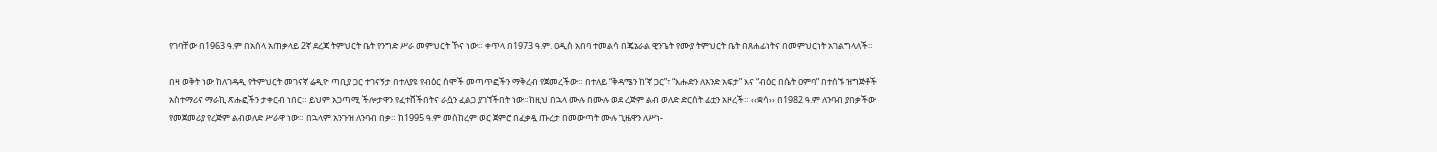የገባቸው በ1963 ዓ.ም በአሰላ አጠቃላይ 2ኛ ደረጃ ትምህርት ቤት የንግድ ሥራ መምህርት ኾና ነው። ቀጥላ በ1973 ዓ.ም. ዐዲስ አበባ ተመልሳ በጄኔራል ዊንጌት የሙያ ትምህርት ቤት በጸሐፊነትና በመምህርነት አገልግላለች።

በዛ ወቅት ነው ከለገዳዲ የትምህርት መገናኛ ሬዲዮ ጣቢያ ጋር ተገናኝታ በተለያዩ የብዕር ስሞች መጣጥፎችን ማቅረብ የጀመረችው። በተለይ “ቅዳሜን ከ’ኛ ጋር”፣ “እሑድን ለአንድ አፍታ” እና “ብዕር በሴት ዐምባ” በተሰኙ ዝግጅቶች አስተማሪና ማራኪ ጽሑፎችን ታቀርብ ነበር። ይህም አጋጣሚ ችሎታዋን የፈተሸችበትና ራሷን ፈልጋ ያገኘችበት ነው።ከዚህ በኋላ ሙሉ በሙሉ ወደ ረጅም ልብ ወለድ ድርሰት ፊቷን አዞረች። ‹‹ቋሳ›› በ1982 ዓ.ም ለንባብ ያበቃችው የመጀመሪያ የረጅም ልብወለድ ሥራዋ ነው። በኋላም አንጉዝ ለንባብ በቃ። ከ1995 ዓ.ም መስከረም ወር ጀምሮ በፈቃዷ ጡረታ በመውጣት ሙሉ ጊዜዋን ለሥነ-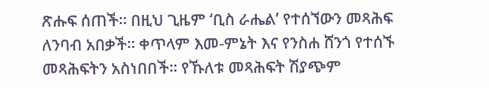ጽሑፍ ሰጠች። በዚህ ጊዜም ‘ቢስ ራሔል’ የተሰኘውን መጻሕፍ ለንባብ አበቃች። ቀጥላም እመ-ምኔት እና የንስሐ ሸንጎ የተሰኙ መጻሕፍትን አስነበበች። የኹለቱ መጻሕፍት ሽያጭም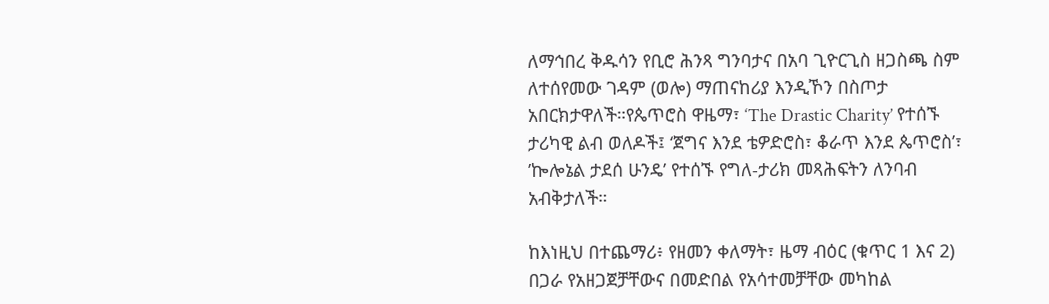ለማኅበረ ቅዱሳን የቢሮ ሕንጻ ግንባታና በአባ ጊዮርጊስ ዘጋስጫ ስም ለተሰየመው ገዳም (ወሎ) ማጠናከሪያ እንዲኾን በስጦታ አበርክታዋለች።የጴጥሮስ ዋዜማ፣ ‘The Drastic Charity’ የተሰኙ ታሪካዊ ልብ ወለዶች፤ ‘ጀግና እንደ ቴዎድሮስ፣ ቆራጥ እንደ ጴጥሮስ’፣ ’ኰሎኔል ታደሰ ሁንዴ’ የተሰኙ የግለ-ታሪክ መጻሕፍትን ለንባብ አብቅታለች።

ከእነዚህ በተጨማሪ፥ የዘመን ቀለማት፣ ዜማ ብዕር (ቁጥር 1 እና 2) በጋራ የአዘጋጀቻቸውና በመድበል የአሳተመቻቸው መካከል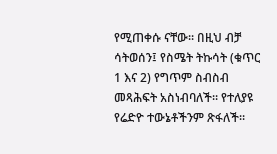የሚጠቀሱ ናቸው። በዚህ ብቻ ሳትወሰን፤ የስሜት ትኩሳት (ቁጥር 1 እና 2) የግጥም ስብስብ መጻሕፍት አስነብባለች። የተለያዩ የሬድዮ ተውኔቶችንም ጽፋለች።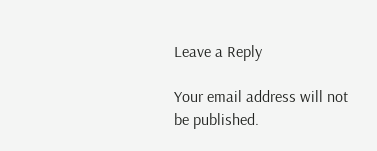Leave a Reply

Your email address will not be published.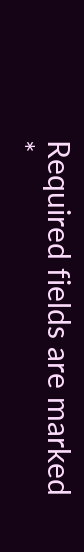Required fields are marked *